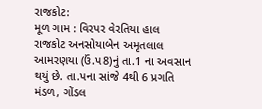રાજકોટ:
મૂળ ગામ : વિરપર વેરતિયા હાલ રાજકોટ અનસોયાબેન અમૃતલાલ આમરણયા (ઉં.પ8)નું તા.1 ના અવસાન
થયું છે. તા.પના સાંજે 4થી 6 પ્રગતિ મંડળ, ગોંડલ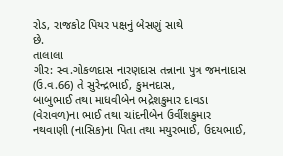રોડ, રાજકોટ પિયર પક્ષનું બેસણું સાથે
છે.
તાલાલા
ગીર: સ્વ.ગોકળદાસ નારણદાસ તન્નાના પુત્ર જમનાદાસ (ઉ.વ.66) તે સુરેન્દ્રભાઈ, કુમનદાસ,
બાબુભાઈ તથા માધવીબેન ભદ્રેશકુમાર દાવડા (વેરાવળ)ના ભાઈ તથા ચાંદનીબેન ઉર્વીશકુમાર
નથવાણી (નાસિક)ના પિતા તથા મયુરભાઈ, ઉદયભાઈ,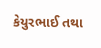કેયુરભાઈ તથા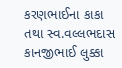કરણભાઈના કાકા તથા સ્વ.વલ્લભદાસ
કાનજીભાઈ લુક્કા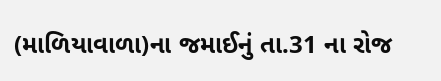(માળિયાવાળા)ના જમાઈનું તા.31 ના રોજ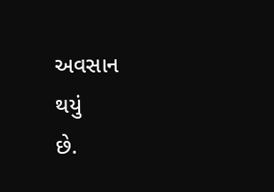અવસાન
થયું
છે.